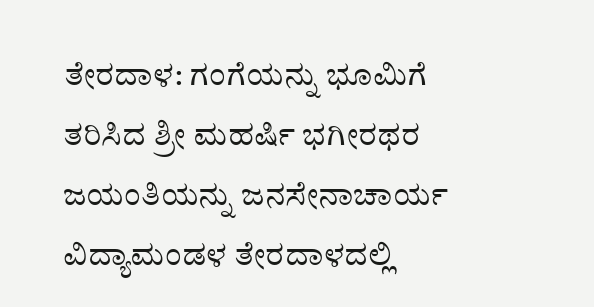ತೇರದಾಳ: ಗಂಗೆಯನ್ನು ಭೂಮಿಗೆ ತರಿಸಿದ ಶ್ರೀ ಮಹರ್ಷಿ ಭಗೀರಥರ ಜಯಂತಿಯನ್ನು ಜನಸೇನಾಚಾರ್ಯ ವಿದ್ಯಾಮಂಡಳ ತೇರದಾಳದಲ್ಲಿ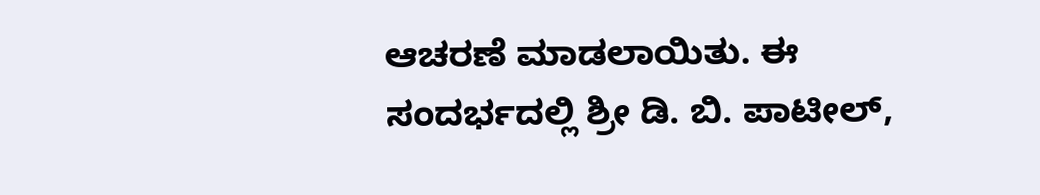ಆಚರಣೆ ಮಾಡಲಾಯಿತು. ಈ ಸಂದರ್ಭದಲ್ಲಿ ಶ್ರೀ ಡಿ. ಬಿ. ಪಾಟೀಲ್,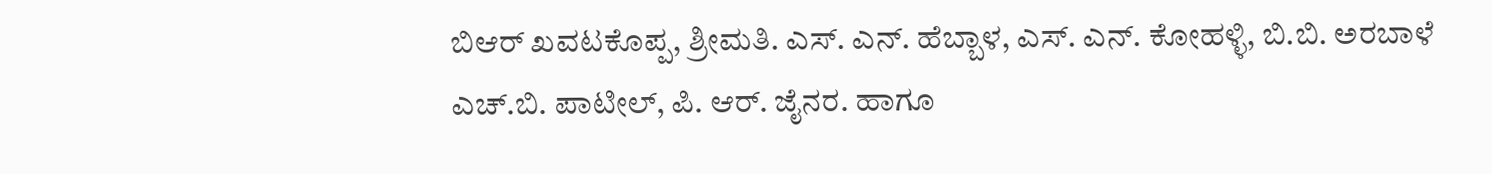ಬಿಆರ್ ಖವಟಕೊಪ್ಪ, ಶ್ರೀಮತಿ. ಎಸ್. ಎನ್. ಹೆಬ್ಬಾಳ, ಎಸ್. ಎನ್. ಕೋಹಳ್ಳಿ, ಬಿ.ಬಿ. ಅರಬಾಳೆ ಎಚ್.ಬಿ. ಪಾಟೀಲ್, ಪಿ. ಆರ್. ಜೈನರ. ಹಾಗೂ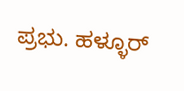ಪ್ರಭು. ಹಳ್ಳೂರ್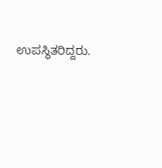ಉಪಸ್ಥಿತರಿದ್ದರು.